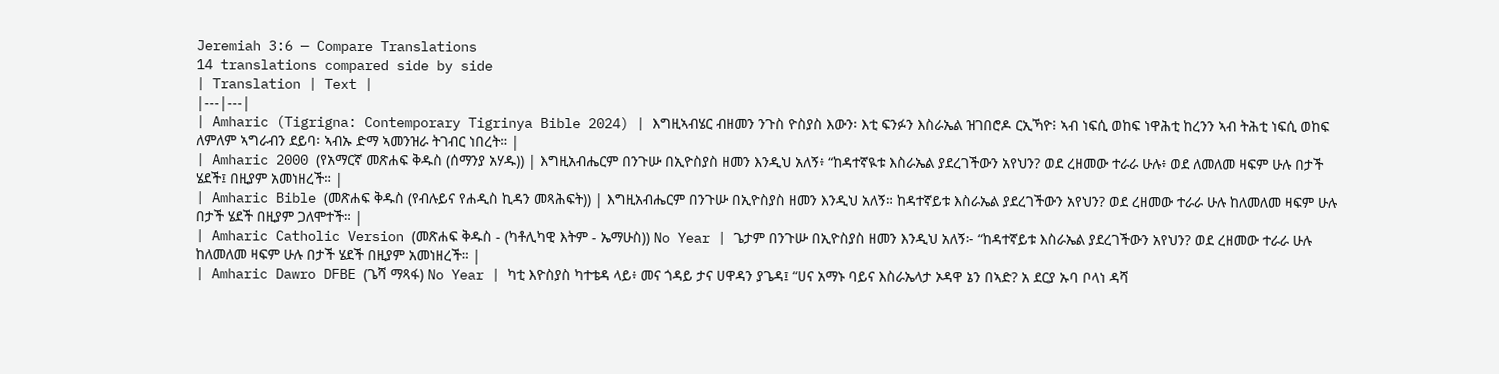Jeremiah 3:6 — Compare Translations
14 translations compared side by side
| Translation | Text |
|---|---|
| Amharic (Tigrigna: Contemporary Tigrinya Bible 2024) | እግዚኣብሄር ብዘመን ንጉስ ዮስያስ እውን፡ እቲ ፍንፉን እስራኤል ዝገበሮዶ ርኢኻዮ፧ ኣብ ነፍሲ ወከፍ ነዋሕቲ ከረንን ኣብ ትሕቲ ነፍሲ ወከፍ ለምለም ኣግራብን ደይባ፡ ኣብኡ ድማ ኣመንዝራ ትገብር ነበረት። |
| Amharic 2000 (የአማርኛ መጽሐፍ ቅዱስ (ሰማንያ አሃዱ)) | እግዚአብሔርም በንጉሡ በኢዮስያስ ዘመን እንዲህ አለኝ፥ “ከዳተኛዪቱ እስራኤል ያደረገችውን አየህን? ወደ ረዘመው ተራራ ሁሉ፥ ወደ ለመለመ ዛፍም ሁሉ በታች ሄደች፤ በዚያም አመነዘረች። |
| Amharic Bible (መጽሐፍ ቅዱስ (የብሉይና የሐዲስ ኪዳን መጻሕፍት)) | እግዚአብሔርም በንጉሡ በኢዮስያስ ዘመን እንዲህ አለኝ። ከዳተኛይቱ እስራኤል ያደረገችውን አየህን? ወደ ረዘመው ተራራ ሁሉ ከለመለመ ዛፍም ሁሉ በታች ሄደች በዚያም ጋለሞተች። |
| Amharic Catholic Version (መጽሐፍ ቅዱስ - (ካቶሊካዊ እትም - ኤማሁስ)) No Year | ጌታም በንጉሡ በኢዮስያስ ዘመን እንዲህ አለኝ፦ “ከዳተኛይቱ እስራኤል ያደረገችውን አየህን? ወደ ረዘመው ተራራ ሁሉ ከለመለመ ዛፍም ሁሉ በታች ሄደች በዚያም አመነዘረች። |
| Amharic Dawro DFBE (ጌሻ ማጻፋ) No Year | ካቲ እዮስያስ ካተቴዳ ላይ፥ መና ጎዳይ ታና ሀዋዳን ያጌዳ፤ “ሀና አማኑ ባይና እስራኤላታ ኦዳዋ ኔን በኣድ? አ ደርያ ኡባ ቦላነ ዳሻ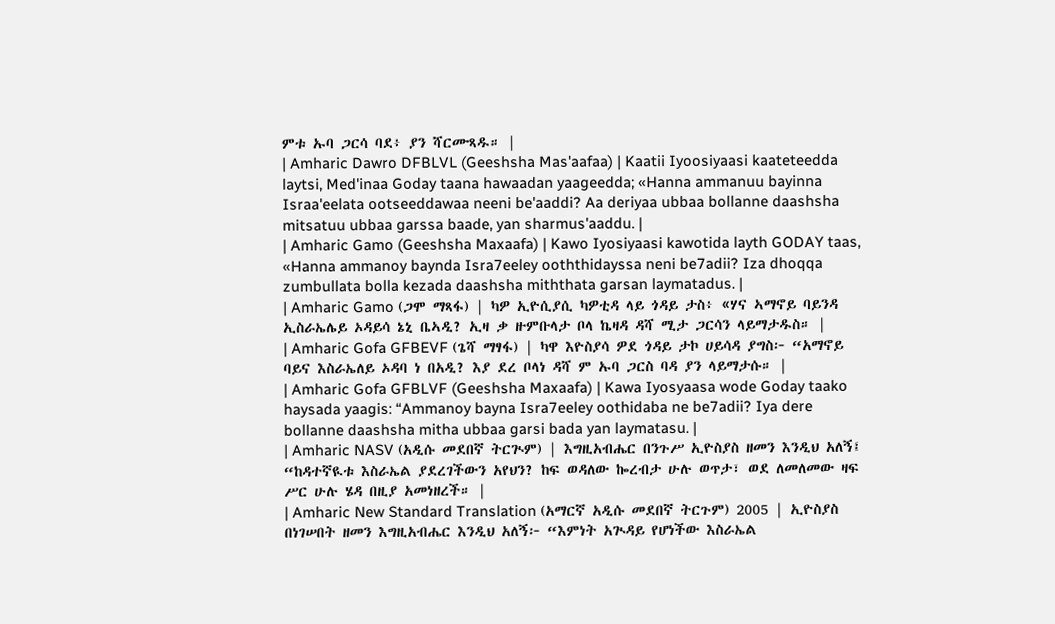ምቱ ኡባ ጋርሳ ባደ፥ ያን ሻርሙጻዱ። |
| Amharic Dawro DFBLVL (Geeshsha Mas'aafaa) | Kaatii Iyoosiyaasi kaateteedda laytsi, Med'inaa Goday taana hawaadan yaageedda; «Hanna ammanuu bayinna Israa'eelata ootseeddawaa neeni be'aaddi? Aa deriyaa ubbaa bollanne daashsha mitsatuu ubbaa garssa baade, yan sharmus'aaddu. |
| Amharic Gamo (Geeshsha Maxaafa) | Kawo Iyosiyaasi kawotida layth GODAY taas, «Hanna ammanoy baynda Isra7eeley ooththidayssa neni be7adii? Iza dhoqqa zumbullata bolla kezada daashsha miththata garsan laymatadus. |
| Amharic Gamo (ጋሞ ማጻፋ) | ካዎ ኢዮሲያሲ ካዎቲዳ ላይ ጎዳይ ታስ፥ «ሃና ኣማኖይ ባይንዳ ኢስራኤሌይ ኦዳይሳ ኔኒ ቤኣዲ? ኢዛ ቃ ዙምቡላታ ቦላ ኬዛዳ ዳሻ ሚታ ጋርሳን ላይማታዱስ። |
| Amharic Gofa GFBEVF (ጌሻ ማፃፋ) | ካዋ እዮስያሳ ዎደ ጎዳይ ታኮ ሀይሳዳ ያግስ፦ “አማኖይ ባይና እስራኤለይ ኦዳባ ነ በአዲ? እያ ደረ ቦላነ ዳሻ ም ኡባ ጋርስ ባዳ ያን ላይማታሱ። |
| Amharic Gofa GFBLVF (Geeshsha Maxaafa) | Kawa Iyosyaasa wode Goday taako haysada yaagis: “Ammanoy bayna Isra7eeley oothidaba ne be7adii? Iya dere bollanne daashsha mitha ubbaa garsi bada yan laymatasu. |
| Amharic NASV (አዲሱ መደበኛ ትርጒም) | እግዚአብሔር በንጉሥ ኢዮስያስ ዘመን እንዲህ አለኝ፤ “ከዳተኛዪቱ እስራኤል ያደረገችውን አየህን? ከፍ ወዳለው ኰረብታ ሁሉ ወጥታ፣ ወደ ለመለመው ዛፍ ሥር ሁሉ ሄዳ በዚያ አመነዘረች። |
| Amharic New Standard Translation (አማርኛ አዲሱ መደበኛ ትርጉም) 2005 | ኢዮስያስ በነገሠበት ዘመን እግዚአብሔር እንዲህ አለኝ፦ “እምነት አጒዳይ የሆነችው እስራኤል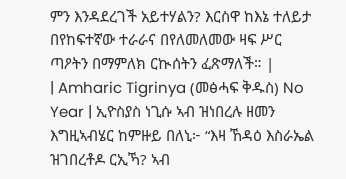ምን እንዳደረገች አይተሃልን? እርስዋ ከእኔ ተለይታ በየከፍተኛው ተራራና በየለመለመው ዛፍ ሥር ጣዖትን በማምለክ ርኲሰትን ፈጽማለች። |
| Amharic Tigrinya (መፅሓፍ ቅዱስ) No Year | ኢዮስያስ ነጊሱ ኣብ ዝነበረሉ ዘመን እግዚኣብሄር ከምዙይ በለኒ፦ “እዛ ኸዳዕ እስራኤል ዝገበረቶዶ ርኢኻ? ኣብ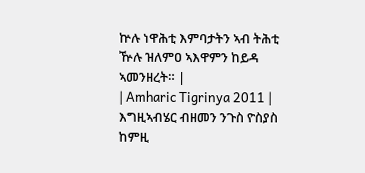ኵሉ ነዋሕቲ እምባታትን ኣብ ትሕቲ ዅሉ ዝለምዐ ኣእዋምን ከይዳ ኣመንዘረት። |
| Amharic Tigrinya 2011 | እግዚኣብሄር ብዘመን ንጉስ ዮስያስ ከምዚ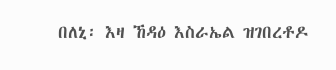በለኒ፡ እዛ ኸዳዕ እስራኤል ዝገበረቶዶ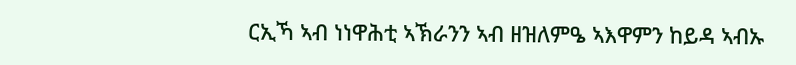ርኢኻ ኣብ ነነዋሕቲ ኣኽራንን ኣብ ዘዝለምዔ ኣእዋምን ከይዳ ኣብኡ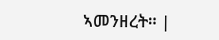ኣመንዘረት። |